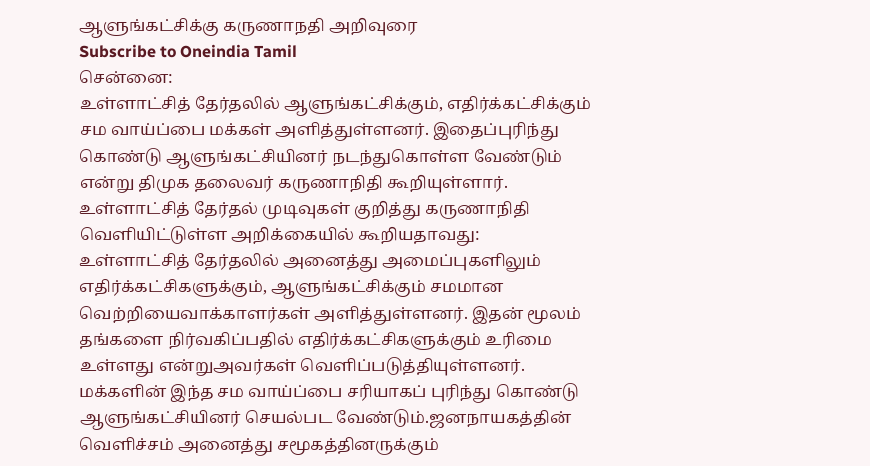ஆளுங்கட்சிக்கு கருணாநதி அறிவுரை
Subscribe to Oneindia Tamil
சென்னை:
உள்ளாட்சித் தேர்தலில் ஆளுங்கட்சிக்கும், எதிர்க்கட்சிக்கும் சம வாய்ப்பை மக்கள் அளித்துள்ளனர். இதைப்புரிந்து கொண்டு ஆளுங்கட்சியினர் நடந்துகொள்ள வேண்டும் என்று திமுக தலைவர் கருணாநிதி கூறியுள்ளார்.
உள்ளாட்சித் தேர்தல் முடிவுகள் குறித்து கருணாநிதி வெளியிட்டுள்ள அறிக்கையில் கூறியதாவது:
உள்ளாட்சித் தேர்தலில் அனைத்து அமைப்புகளிலும் எதிர்க்கட்சிகளுக்கும், ஆளுங்கட்சிக்கும் சமமான வெற்றியைவாக்காளர்கள் அளித்துள்ளனர். இதன் மூலம் தங்களை நிர்வகிப்பதில் எதிர்க்கட்சிகளுக்கும் உரிமை உள்ளது என்றுஅவர்கள் வெளிப்படுத்தியுள்ளனர்.
மக்களின் இந்த சம வாய்ப்பை சரியாகப் புரிந்து கொண்டு ஆளுங்கட்சியினர் செயல்பட வேண்டும்.ஜனநாயகத்தின் வெளிச்சம் அனைத்து சமூகத்தினருக்கும்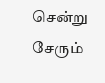சென்று சேரும்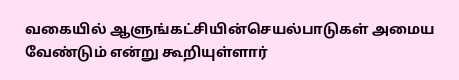வகையில் ஆளுங்கட்சியின்செயல்பாடுகள் அமைய வேண்டும் என்று கூறியுள்ளார்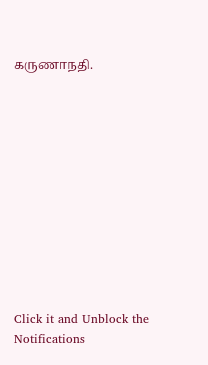கருணாநதி.












Click it and Unblock the Notifications